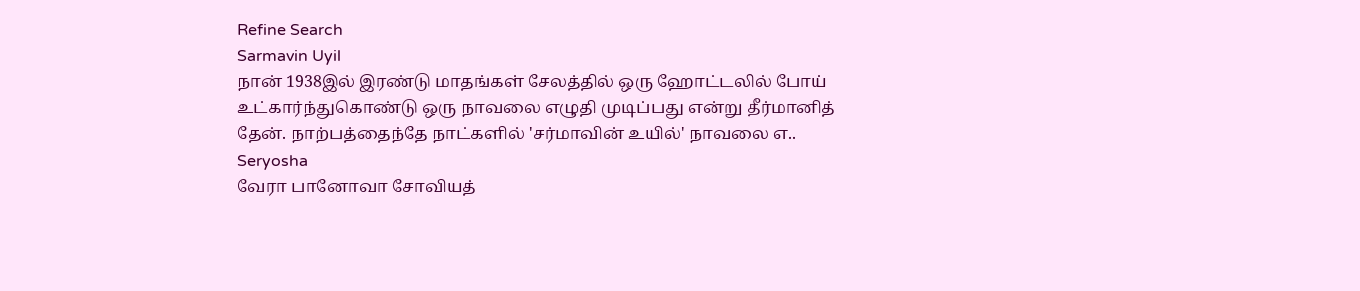Refine Search
Sarmavin Uyil
நான் 1938இல் இரண்டு மாதங்கள் சேலத்தில் ஒரு ஹோட்டலில் போய் உட்கார்ந்துகொண்டு ஒரு நாவலை எழுதி முடிப்பது என்று தீர்மானித் தேன். நாற்பத்தைந்தே நாட்களில் 'சர்மாவின் உயில்' நாவலை எ..
Seryosha
வேரா பானோவா சோவியத்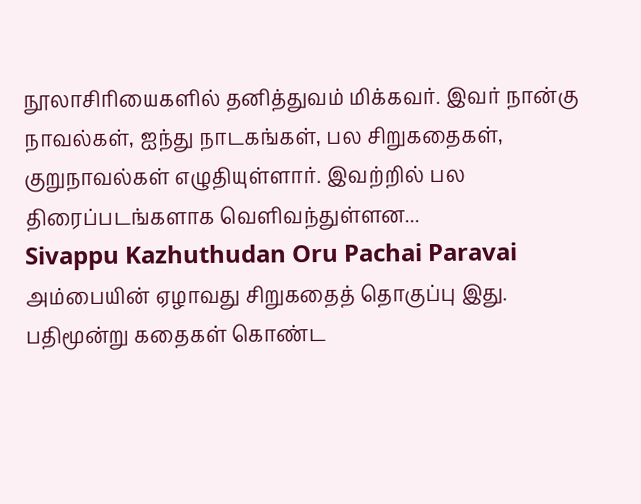நூலாசிரியைகளில் தனித்துவம் மிக்கவர். இவர் நான்கு நாவல்கள், ஐந்து நாடகங்கள், பல சிறுகதைகள், குறுநாவல்கள் எழுதியுள்ளார். இவற்றில் பல திரைப்படங்களாக வெளிவந்துள்ளன...
Sivappu Kazhuthudan Oru Pachai Paravai
அம்பையின் ஏழாவது சிறுகதைத் தொகுப்பு இது. பதிமூன்று கதைகள் கொண்ட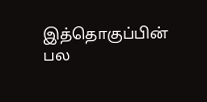இத்தொகுப்பின் பல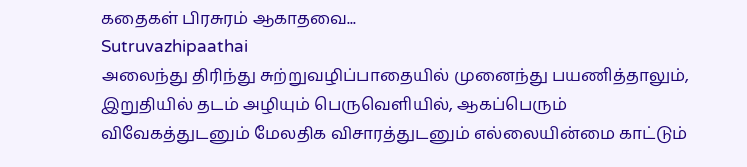கதைகள் பிரசுரம் ஆகாதவை...
Sutruvazhipaathai
அலைந்து திரிந்து சுற்றுவழிப்பாதையில் முனைந்து பயணித்தாலும், இறுதியில் தடம் அழியும் பெருவெளியில், ஆகப்பெரும் விவேகத்துடனும் மேலதிக விசாரத்துடனும் எல்லையின்மை காட்டும்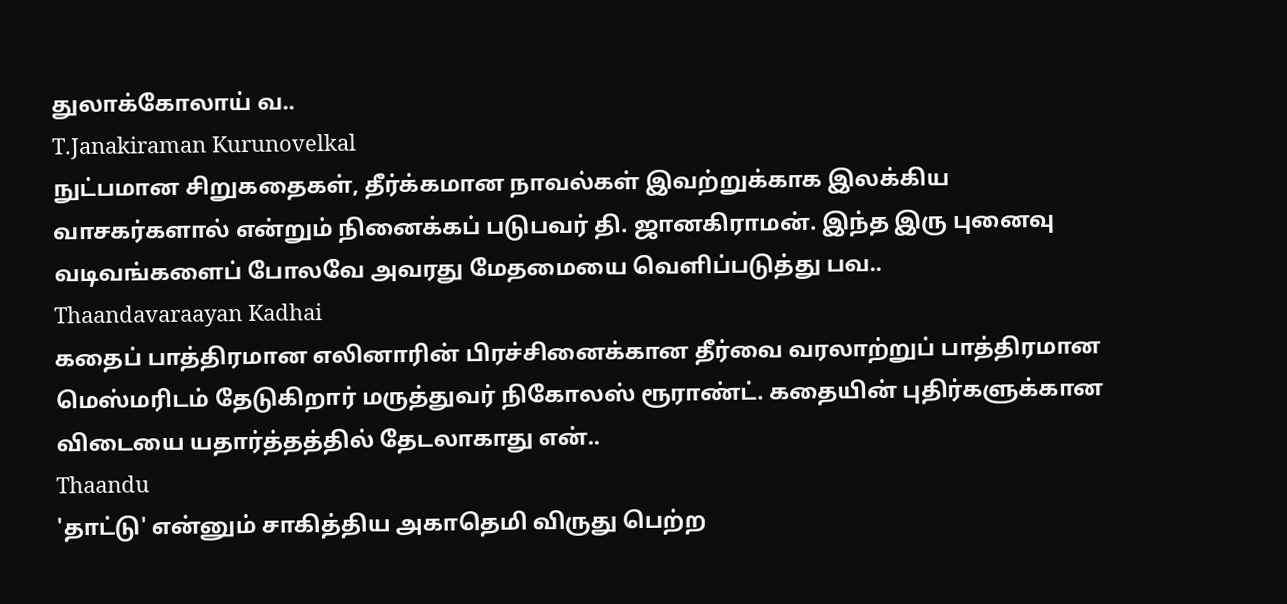துலாக்கோலாய் வ..
T.Janakiraman Kurunovelkal
நுட்பமான சிறுகதைகள், தீர்க்கமான நாவல்கள் இவற்றுக்காக இலக்கிய வாசகர்களால் என்றும் நினைக்கப் படுபவர் தி. ஜானகிராமன். இந்த இரு புனைவு வடிவங்களைப் போலவே அவரது மேதமையை வெளிப்படுத்து பவ..
Thaandavaraayan Kadhai
கதைப் பாத்திரமான எலினாரின் பிரச்சினைக்கான தீர்வை வரலாற்றுப் பாத்திரமான மெஸ்மரிடம் தேடுகிறார் மருத்துவர் நிகோலஸ் ரூராண்ட். கதையின் புதிர்களுக்கான விடையை யதார்த்தத்தில் தேடலாகாது என்..
Thaandu
'தாட்டு' என்னும் சாகித்திய அகாதெமி விருது பெற்ற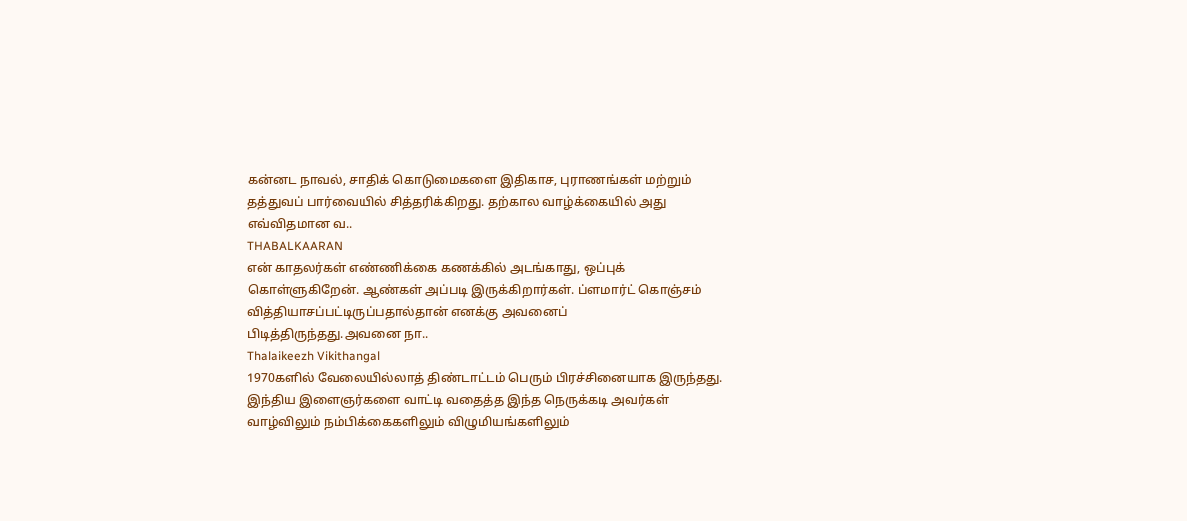கன்னட நாவல், சாதிக் கொடுமைகளை இதிகாச, புராணங்கள் மற்றும் தத்துவப் பார்வையில் சித்தரிக்கிறது. தற்கால வாழ்க்கையில் அது எவ்விதமான வ..
THABALKAARAN
என் காதலர்கள் எண்ணிக்கை கணக்கில் அடங்காது, ஒப்புக் கொள்ளுகிறேன். ஆண்கள் அப்படி இருக்கிறார்கள். ப்ளமார்ட் கொஞ்சம் வித்தியாசப்பட்டிருப்பதால்தான் எனக்கு அவனைப் பிடித்திருந்தது.அவனை நா..
Thalaikeezh Vikithangal
1970களில் வேலையில்லாத் திண்டாட்டம் பெரும் பிரச்சினையாக இருந்தது. இந்திய இளைஞர்களை வாட்டி வதைத்த இந்த நெருக்கடி அவர்கள் வாழ்விலும் நம்பிக்கைகளிலும் விழுமியங்களிலும்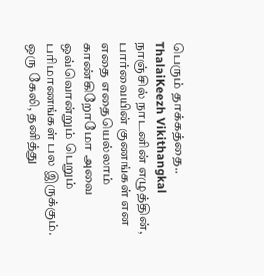பெரும் தாக்கத்தை..
ThalaiKeezh Vikithangkal
நாஞ்சில் நாடனின் எழுத்தின், பார்வையின் குணங்கள் என எதை எதையெல்லாம் காண்கிறோமோ அவை ஒவ்வொன்றும் பெறும் பரிமாணங்கள் பல இருக்கும். ஒரு கேலி, தனித்து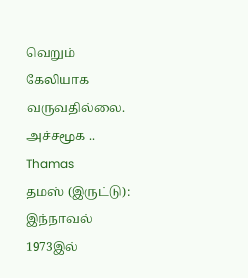வெறும் கேலியாக வருவதில்லை. அச்சமூக ..
Thamas
தமஸ் (இருட்டு): இந்நாவல் 1973இல்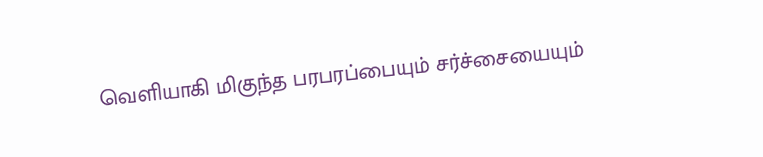வெளியாகி மிகுந்த பரபரப்பையும் சர்ச்சையையும்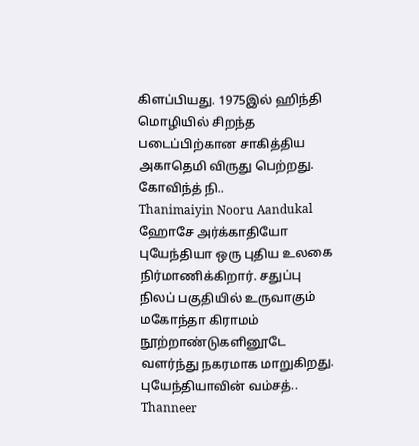கிளப்பியது. 1975இல் ஹிந்தி மொழியில் சிறந்த படைப்பிற்கான சாகித்திய அகாதெமி விருது பெற்றது. கோவிந்த் நி..
Thanimaiyin Nooru Aandukal
ஹோசே அர்க்காதியோ புயேந்தியா ஒரு புதிய உலகை நிர்மாணிக்கிறார். சதுப்பு நிலப் பகுதியில் உருவாகும் மகோந்தா கிராமம் நூற்றாண்டுகளினூடே வளர்ந்து நகரமாக மாறுகிறது. புயேந்தியாவின் வம்சத்..
Thanneer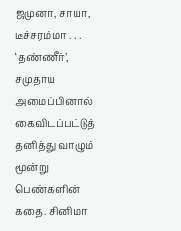ஜமுனா, சாயா, டீச்சரம்மா . . . ‘தண்ணீர்’, சமுதாய அமைப்பினால் கைவிடப்பட்டுத் தனித்து வாழும் மூன்று பெண்களின் கதை. சினிமா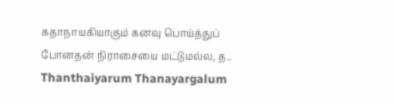கதாநாயகியாகும் கனவு பொய்த்துப் போனதன் நிராசையை மட்டுமல்ல, த..
Thanthaiyarum Thanayargalum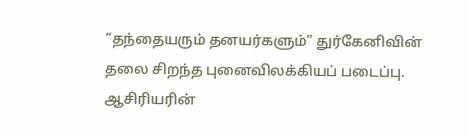“தந்தையரும் தனயர்களும்” துர்கேனிவின் தலை சிறந்த புனைவிலக்கியப் படைப்பு. ஆசிரியரின்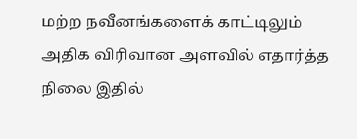மற்ற நவீனங்களைக் காட்டிலும் அதிக விரிவான அளவில் எதார்த்த நிலை இதில்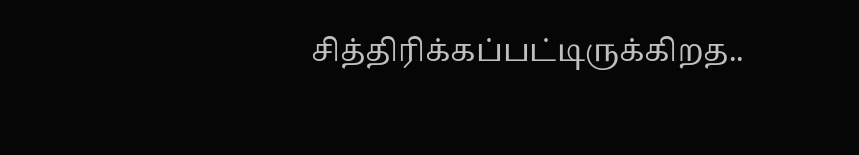சித்திரிக்கப்பட்டிருக்கிறத..